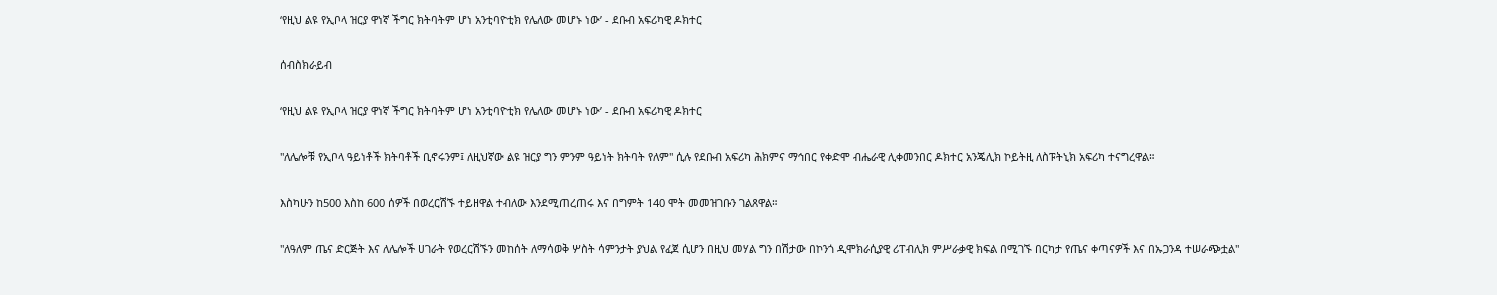‘የዚህ ልዩ የኢቦላ ዝርያ ዋነኛ ችግር ክትባትም ሆነ አንቲባዮቲክ የሌለው መሆኑ ነው’ - ደቡብ አፍሪካዊ ዶክተር

ሰብስክራይብ

‘የዚህ ልዩ የኢቦላ ዝርያ ዋነኛ ችግር ክትባትም ሆነ አንቲባዮቲክ የሌለው መሆኑ ነው’ - ደቡብ አፍሪካዊ ዶክተር

"ለሌሎቹ የኢቦላ ዓይነቶች ክትባቶች ቢኖሩንም፤ ለዚህኛው ልዩ ዝርያ ግን ምንም ዓይነት ክትባት የለም" ሲሉ የደቡብ አፍሪካ ሕክምና ማኅበር የቀድሞ ብሔራዊ ሊቀመንበር ዶክተር አንጄሊክ ኮይትዚ ለስፑትኒክ አፍሪካ ተናግረዋል።

እስካሁን ከ500 እስከ 600 ሰዎች በወረርሽኙ ተይዘዋል ተብለው እንደሚጠረጠሩ እና በግምት 140 ሞት መመዝገቡን ገልጸዋል።

"ለዓለም ጤና ድርጅት እና ለሌሎች ሀገራት የወረርሽኙን መከሰት ለማሳወቅ ሦስት ሳምንታት ያህል የፈጀ ሲሆን በዚህ መሃል ግን በሽታው በኮንጎ ዲሞክራሲያዊ ሪፐብሊክ ምሥራቃዊ ክፍል በሚገኙ በርካታ የጤና ቀጣናዎች እና በኡጋንዳ ተሠራጭቷል"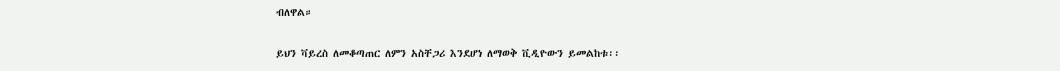ብለዋል።

ይህን ቫይረስ ለመቆጣጠር ለምን አስቸጋሪ እንደሆነ ለማወቅ ቪዲዮውን ይመልከቱ፡፡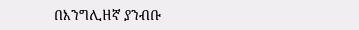በእንግሊዘኛ ያንብቡ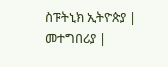ስፑትኒክ ኢትዮጵያ | መተግበሪያ |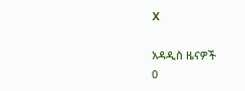X

አዳዲስ ዜናዎች
0